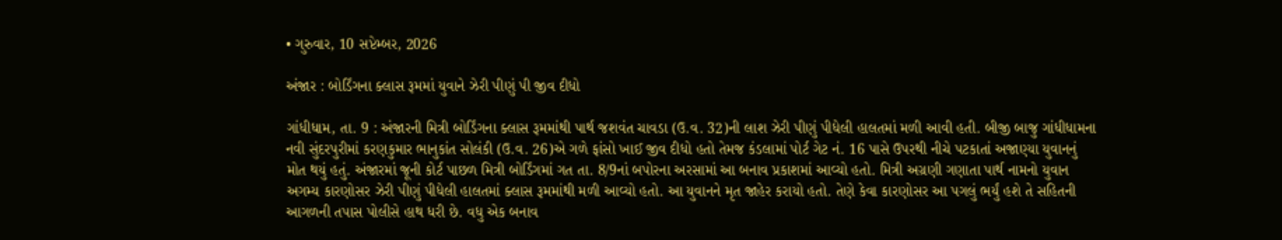• ગુરુવાર, 10 સપ્ટેમ્બર, 2026

અંજાર : બોર્ડિંગના ક્લાસ રૂમમાં યુવાને ઝેરી પીણું પી જીવ દીધો

ગાંધીધામ, તા. 9 : અંજારની મિત્રી બોર્ડિંગના ક્લાસ રૂમમાંથી પાર્થ જશવંત ચાવડા (ઉ.વ. 32)ની લાશ ઝેરી પીણું પીધેલી હાલતમાં મળી આવી હતી. બીજી બાજુ ગાંધીધામના નવી સુંદરપુરીમાં કરણકુમાર ભાનુકાંત સોલંકી (ઉ.વ. 26)એ ગળે ફાંસો ખાઈ જીવ દીધો હતો તેમજ કંડલામાં પોર્ટ ગેટ નં. 16 પાસે ઉપરથી નીચે પટકાતાં અજાણ્યા યુવાનનું મોત થયું હતું. અંજારમાં જૂની કોર્ટ પાછળ મિત્રી બોર્ડિંગમાં ગત તા. 8/9નાં બપોરના અરસામાં આ બનાવ પ્રકાશમાં આવ્યો હતો. મિત્રી અગ્રણી ગણાતા પાર્થ નામનો યુવાન અગમ્ય કારણોસર ઝેરી પીણું પીધેલી હાલતમાં ક્લાસ રૂમમાંથી મળી આવ્યો હતો. આ યુવાનને મૃત જાહેર કરાયો હતો. તેણે કેવા કારણોસર આ પગલું ભર્યું હશે તે સહિતની આગળની તપાસ પોલીસે હાથ ધરી છે. વધુ એક બનાવ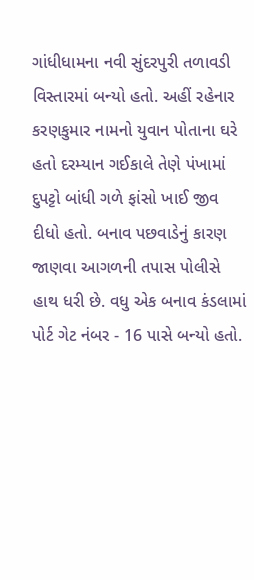ગાંધીધામના નવી સુંદરપુરી તળાવડી વિસ્તારમાં બન્યો હતો. અહીં રહેનાર કરણકુમાર નામનો યુવાન પોતાના ઘરે હતો દરમ્યાન ગઈકાલે તેણે પંખામાં દુપટ્ટો બાંધી ગળે ફાંસો ખાઈ જીવ દીધો હતો. બનાવ પછવાડેનું કારણ જાણવા આગળની તપાસ પોલીસે હાથ ધરી છે. વધુ એક બનાવ કંડલામાં પોર્ટ ગેટ નંબર - 16 પાસે બન્યો હતો.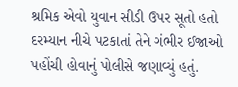શ્રમિક એવો યુવાન સીડી ઉપર સૂતો હતો દરમ્યાન નીચે પટકાતાં તેને ગંભીર ઈજાઓ પહોંચી હોવાનું પોલીસે જણાવ્યું હતું.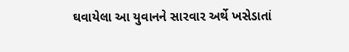ઘવાયેલા આ યુવાનને સારવાર અર્થે ખસેડાતાં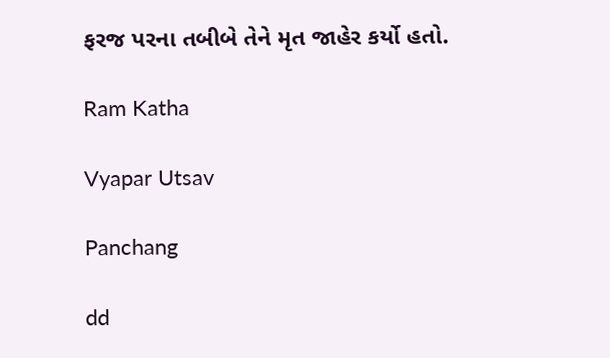ફરજ પરના તબીબે તેને મૃત જાહેર કર્યો હતો.

Ram Katha

Vyapar Utsav

Panchang

dd